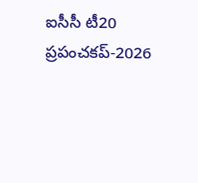ఐసీసీ టీ20 ప్రపంచకప్-2026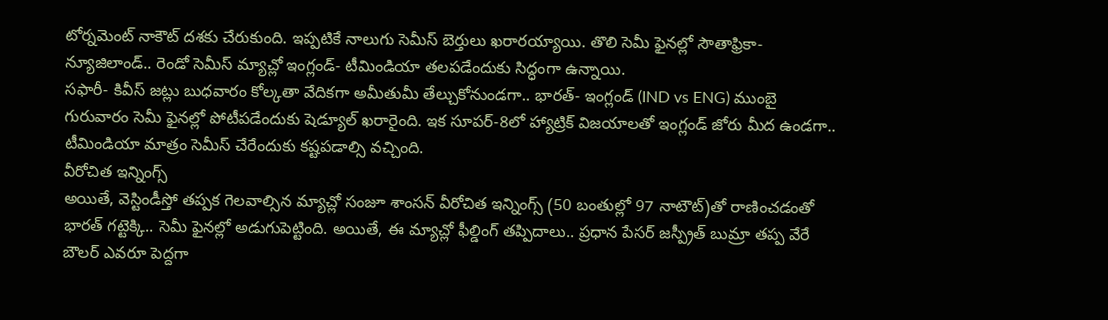టోర్నమెంట్ నాకౌట్ దశకు చేరుకుంది. ఇప్పటికే నాలుగు సెమీస్ బెర్తులు ఖరారయ్యాయి. తొలి సెమీ ఫైనల్లో సౌతాఫ్రికా- న్యూజిలాండ్.. రెండో సెమీస్ మ్యాచ్లో ఇంగ్లండ్- టీమిండియా తలపడేందుకు సిద్ధంగా ఉన్నాయి.
సఫారీ- కివీస్ జట్లు బుధవారం కోల్కతా వేదికగా అమీతుమీ తేల్చుకోనుండగా.. భారత్- ఇంగ్లండ్ (IND vs ENG) ముంబై గురువారం సెమీ ఫైనల్లో పోటీపడేందుకు షెడ్యూల్ ఖరారైంది. ఇక సూపర్-8లో హ్యాట్రిక్ విజయాలతో ఇంగ్లండ్ జోరు మీద ఉండగా.. టీమిండియా మాత్రం సెమీస్ చేరేందుకు కష్టపడాల్సి వచ్చింది.
వీరోచిత ఇన్నింగ్స్
అయితే, వెస్టిండీస్తో తప్పక గెలవాల్సిన మ్యాచ్లో సంజూ శాంసన్ వీరోచిత ఇన్నింగ్స్ (50 బంతుల్లో 97 నాటౌట్)తో రాణించడంతో భారత్ గట్టెక్కి.. సెమీ ఫైనల్లో అడుగుపెట్టింది. అయితే, ఈ మ్యాచ్లో ఫీల్డింగ్ తప్పిదాలు.. ప్రధాన పేసర్ జస్ప్రీత్ బుమ్రా తప్ప వేరే బౌలర్ ఎవరూ పెద్దగా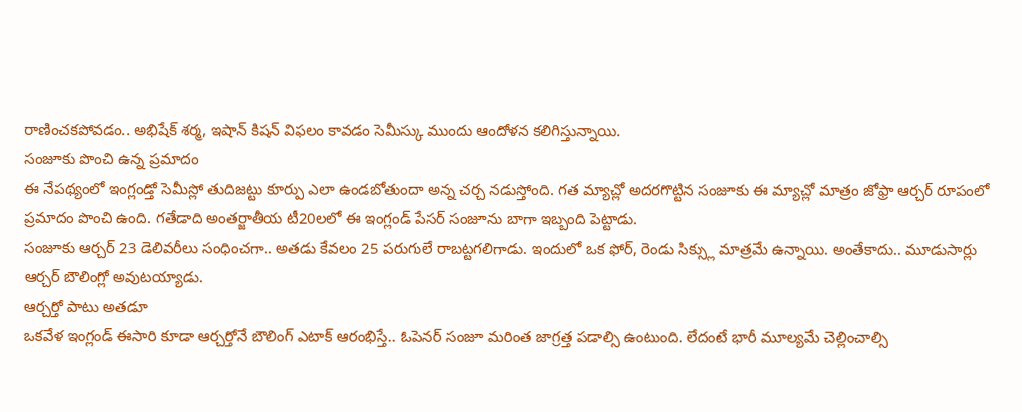రాణించకపోవడం.. అభిషేక్ శర్మ, ఇషాన్ కిషన్ విఫలం కావడం సెమీస్కు ముందు ఆందోళన కలిగిస్తున్నాయి.
సంజూకు పొంచి ఉన్న ప్రమాదం
ఈ నేపథ్యంలో ఇంగ్లండ్తో సెమీస్లో తుదిజట్టు కూర్పు ఎలా ఉండబోతుందా అన్న చర్చ నడుస్తోంది. గత మ్యాచ్లో అదరగొట్టిన సంజూకు ఈ మ్యాచ్లో మాత్రం జోఫ్రా ఆర్చర్ రూపంలో ప్రమాదం పొంచి ఉంది. గతేడాది అంతర్జాతీయ టీ20లలో ఈ ఇంగ్లండ్ పేసర్ సంజూను బాగా ఇబ్బంది పెట్టాడు.
సంజూకు ఆర్చర్ 23 డెలివరీలు సంధించగా.. అతడు కేవలం 25 పరుగులే రాబట్టగలిగాడు. ఇందులో ఒక ఫోర్, రెండు సిక్స్లు మాత్రమే ఉన్నాయి. అంతేకాదు.. మూడుసార్లు ఆర్చర్ బౌలింగ్లో అవుటయ్యాడు.
ఆర్చర్తో పాటు అతడూ
ఒకవేళ ఇంగ్లండ్ ఈసారి కూడా ఆర్చర్తోనే బౌలింగ్ ఎటాక్ ఆరంభిస్తే.. ఓపెనర్ సంజూ మరింత జాగ్రత్త పడాల్సి ఉంటుంది. లేదంటే భారీ మూల్యమే చెల్లించాల్సి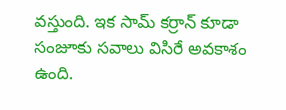వస్తుంది. ఇక సామ్ కర్రాన్ కూడా సంజూకు సవాలు విసిరే అవకాశం ఉంది.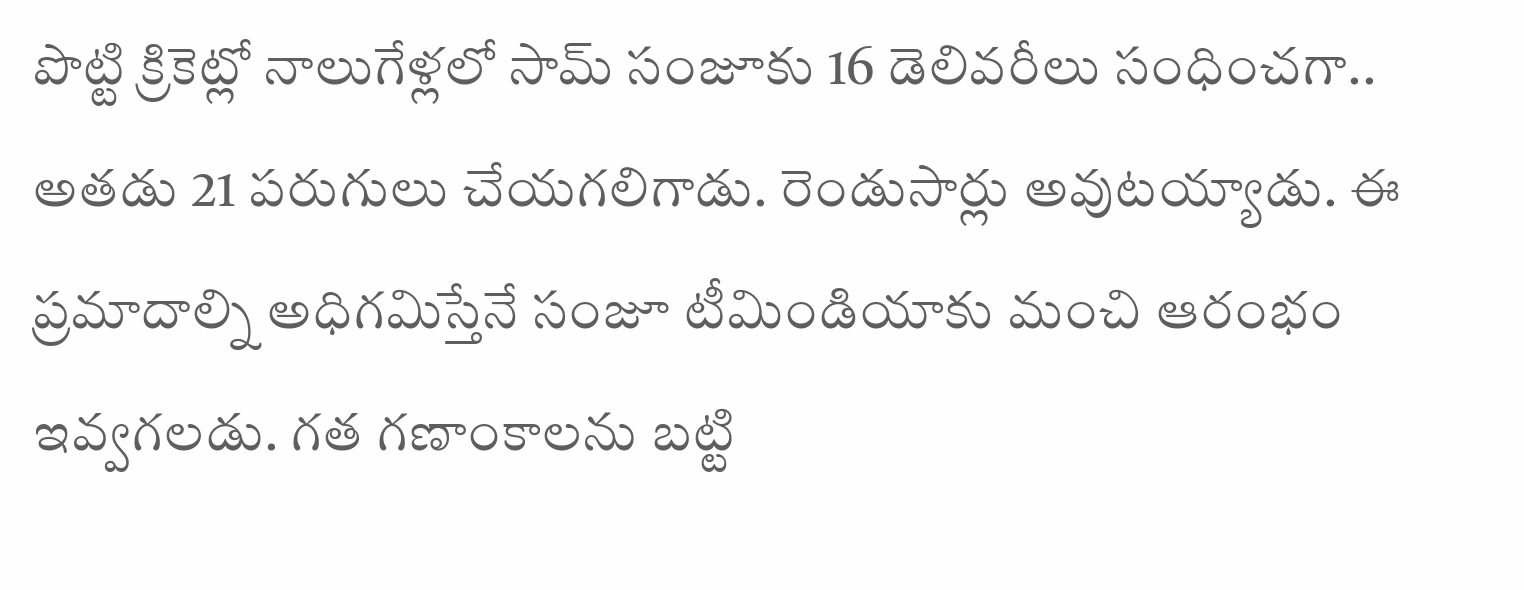పొట్టి క్రికెట్లో నాలుగేళ్లలో సామ్ సంజూకు 16 డెలివరీలు సంధించగా.. అతడు 21 పరుగులు చేయగలిగాడు. రెండుసార్లు అవుటయ్యాడు. ఈ ప్రమాదాల్ని అధిగమిస్తేనే సంజూ టీమిండియాకు మంచి ఆరంభం ఇవ్వగలడు. గత గణాంకాలను బట్టి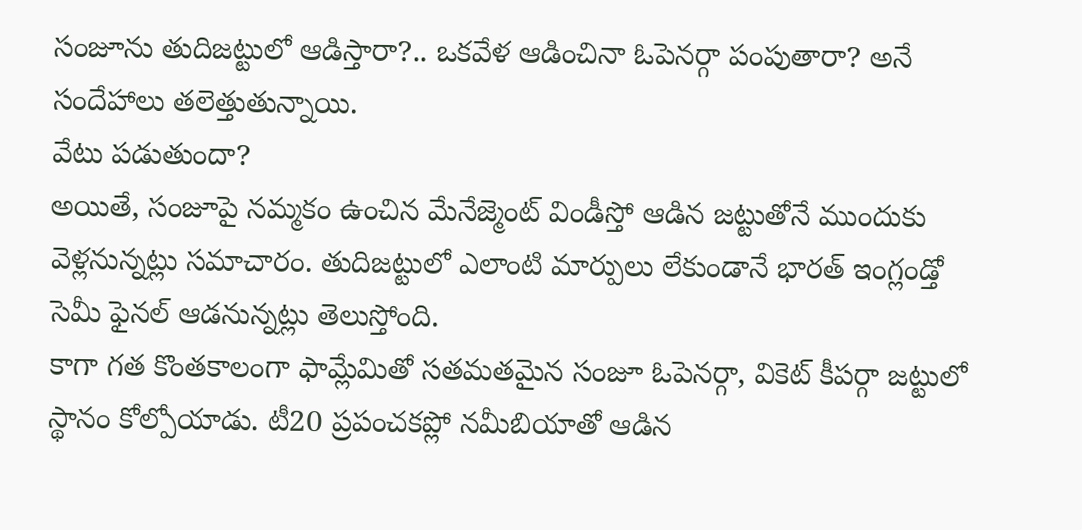సంజూను తుదిజట్టులో ఆడిస్తారా?.. ఒకవేళ ఆడించినా ఓపెనర్గా పంపుతారా? అనే సందేహాలు తలెత్తుతున్నాయి.
వేటు పడుతుందా?
అయితే, సంజూపై నమ్మకం ఉంచిన మేనేజ్మెంట్ విండీస్తో ఆడిన జట్టుతోనే ముందుకు వెళ్లనున్నట్లు సమాచారం. తుదిజట్టులో ఎలాంటి మార్పులు లేకుండానే భారత్ ఇంగ్లండ్తో సెమీ ఫైనల్ ఆడనున్నట్లు తెలుస్తోంది.
కాగా గత కొంతకాలంగా ఫామ్లేమితో సతమతమైన సంజూ ఓపెనర్గా, వికెట్ కీపర్గా జట్టులో స్థానం కోల్పోయాడు. టీ20 ప్రపంచకప్లో నమీబియాతో ఆడిన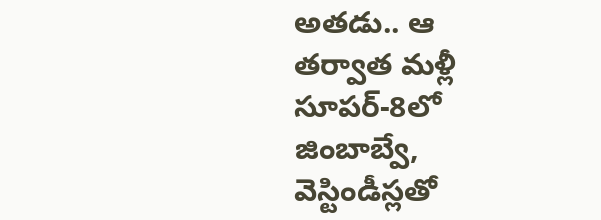అతడు.. ఆ తర్వాత మళ్లీ సూపర్-8లో జింబాబ్వే, వెస్టిండీస్లతో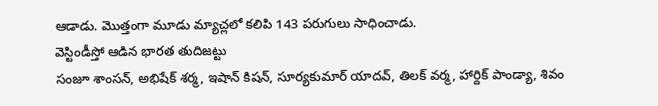ఆడాడు. మొత్తంగా మూడు మ్యాచ్లలో కలిపి 143 పరుగులు సాధించాడు.
వెస్టిండీస్తో ఆడిన భారత తుదిజట్టు
సంజూ శాంసన్, అభిషేక్ శర్మ, ఇషాన్ కిషన్, సూర్యకుమార్ యాదవ్, తిలక్ వర్మ, హార్దిక్ పాండ్యా, శివం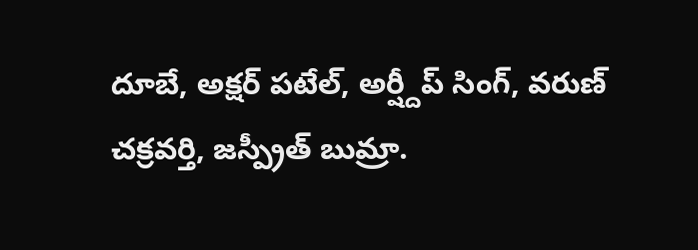దూబే, అక్షర్ పటేల్, అర్ష్దీప్ సింగ్, వరుణ్ చక్రవర్తి, జస్ప్రీత్ బుమ్రా.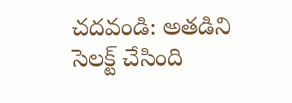చదవండి: అతడిని సెలక్ట్ చేసింది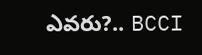ఎవరు?.. BCCI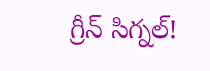గ్రీన్ సిగ్నల్!